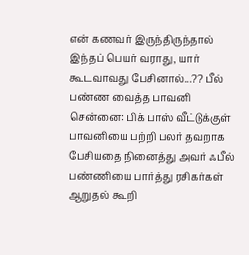என் கணவர் இருந்திருந்தால் இந்தப் பெயர் வராது, யார் கூடவாவது பேசினால்...?? பீல் பண்ண வைத்த பாவனி
சென்னை: பிக் பாஸ் வீட்டுக்குள் பாவனியை பற்றி பலர் தவறாக பேசியதை நினைத்து அவர் ஃபீல் பண்ணியை பார்த்து ரசிகர்கள் ஆறுதல் கூறி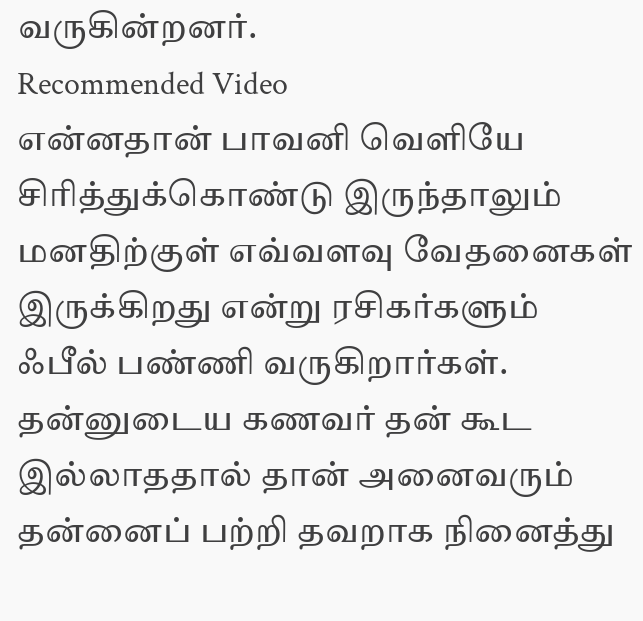வருகின்றனர்.
Recommended Video
என்னதான் பாவனி வெளியே சிரித்துக்கொண்டு இருந்தாலும் மனதிற்குள் எவ்வளவு வேதனைகள் இருக்கிறது என்று ரசிகர்களும் ஃபீல் பண்ணி வருகிறார்கள்.
தன்னுடைய கணவர் தன் கூட இல்லாததால் தான் அனைவரும் தன்னைப் பற்றி தவறாக நினைத்து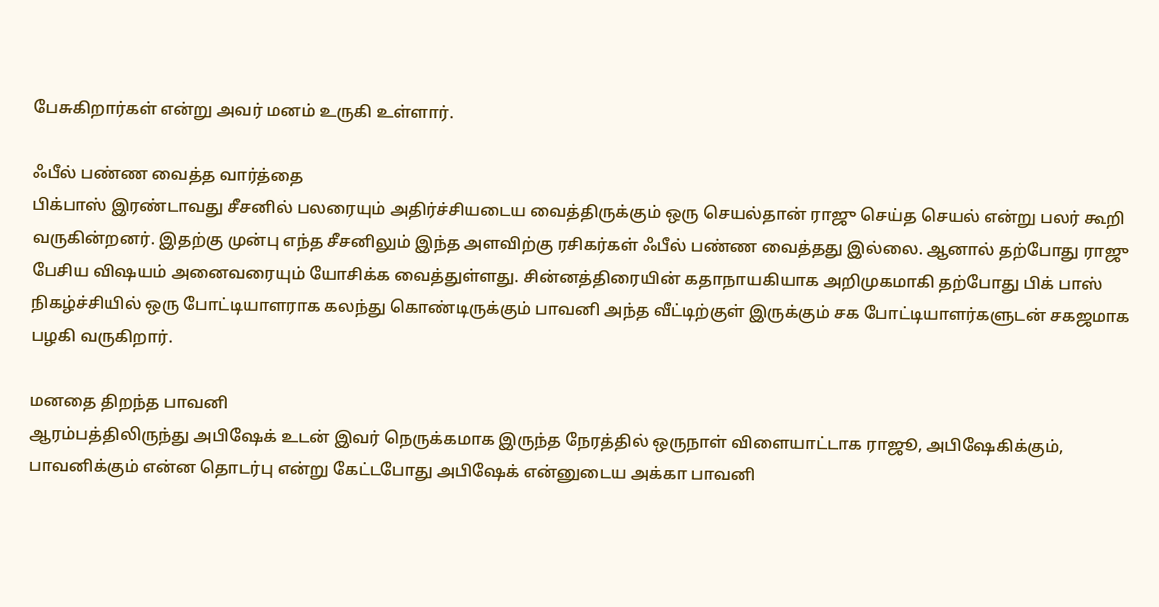பேசுகிறார்கள் என்று அவர் மனம் உருகி உள்ளார்.

ஃபீல் பண்ண வைத்த வார்த்தை
பிக்பாஸ் இரண்டாவது சீசனில் பலரையும் அதிர்ச்சியடைய வைத்திருக்கும் ஒரு செயல்தான் ராஜு செய்த செயல் என்று பலர் கூறி வருகின்றனர். இதற்கு முன்பு எந்த சீசனிலும் இந்த அளவிற்கு ரசிகர்கள் ஃபீல் பண்ண வைத்தது இல்லை. ஆனால் தற்போது ராஜு பேசிய விஷயம் அனைவரையும் யோசிக்க வைத்துள்ளது. சின்னத்திரையின் கதாநாயகியாக அறிமுகமாகி தற்போது பிக் பாஸ் நிகழ்ச்சியில் ஒரு போட்டியாளராக கலந்து கொண்டிருக்கும் பாவனி அந்த வீட்டிற்குள் இருக்கும் சக போட்டியாளர்களுடன் சகஜமாக பழகி வருகிறார்.

மனதை திறந்த பாவனி
ஆரம்பத்திலிருந்து அபிஷேக் உடன் இவர் நெருக்கமாக இருந்த நேரத்தில் ஒருநாள் விளையாட்டாக ராஜூ, அபிஷேகிக்கும், பாவனிக்கும் என்ன தொடர்பு என்று கேட்டபோது அபிஷேக் என்னுடைய அக்கா பாவனி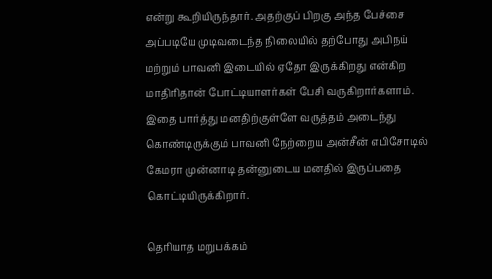என்று கூறியிருந்தார். அதற்குப் பிறகு அந்த பேச்சை அப்படியே முடிவடைந்த நிலையில் தற்போது அபிநய் மற்றும் பாவனி இடையில் ஏதோ இருக்கிறது என்கிற மாதிரிதான் போட்டியாளர்கள் பேசி வருகிறார்களாம். இதை பார்த்து மனதிற்குள்ளே வருத்தம் அடைந்து கொண்டிருக்கும் பாவனி நேற்றைய அன்சீன் எபிசோடில் கேமரா முன்னாடி தன்னுடைய மனதில் இருப்பதை கொட்டியிருக்கிறார்.

தெரியாத மறுபக்கம்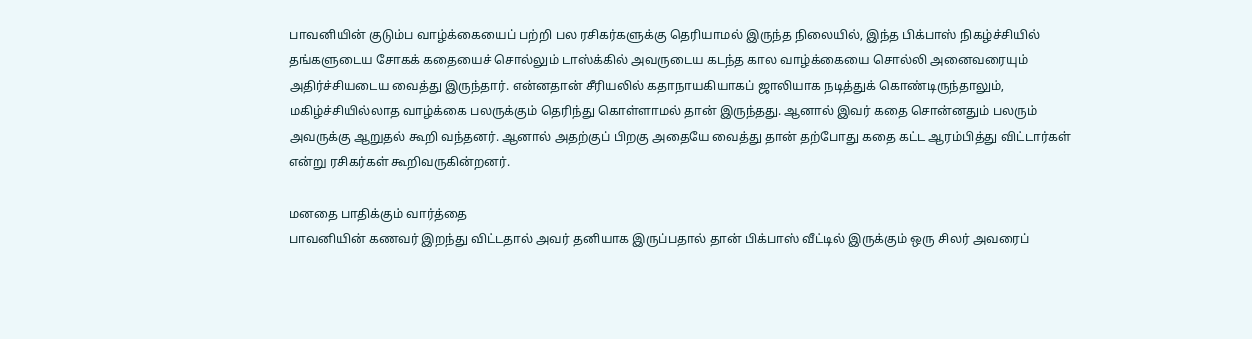பாவனியின் குடும்ப வாழ்க்கையைப் பற்றி பல ரசிகர்களுக்கு தெரியாமல் இருந்த நிலையில், இந்த பிக்பாஸ் நிகழ்ச்சியில் தங்களுடைய சோகக் கதையைச் சொல்லும் டாஸ்க்கில் அவருடைய கடந்த கால வாழ்க்கையை சொல்லி அனைவரையும் அதிர்ச்சியடைய வைத்து இருந்தார். என்னதான் சீரியலில் கதாநாயகியாகப் ஜாலியாக நடித்துக் கொண்டிருந்தாலும், மகிழ்ச்சியில்லாத வாழ்க்கை பலருக்கும் தெரிந்து கொள்ளாமல் தான் இருந்தது. ஆனால் இவர் கதை சொன்னதும் பலரும் அவருக்கு ஆறுதல் கூறி வந்தனர். ஆனால் அதற்குப் பிறகு அதையே வைத்து தான் தற்போது கதை கட்ட ஆரம்பித்து விட்டார்கள் என்று ரசிகர்கள் கூறிவருகின்றனர்.

மனதை பாதிக்கும் வார்த்தை
பாவனியின் கணவர் இறந்து விட்டதால் அவர் தனியாக இருப்பதால் தான் பிக்பாஸ் வீட்டில் இருக்கும் ஒரு சிலர் அவரைப்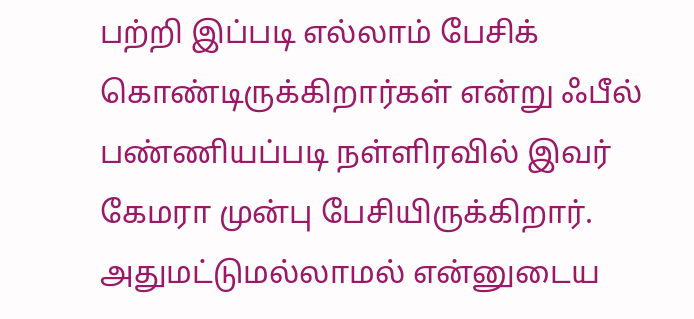பற்றி இப்படி எல்லாம் பேசிக் கொண்டிருக்கிறார்கள் என்று ஃபீல் பண்ணியப்படி நள்ளிரவில் இவர் கேமரா முன்பு பேசியிருக்கிறார். அதுமட்டுமல்லாமல் என்னுடைய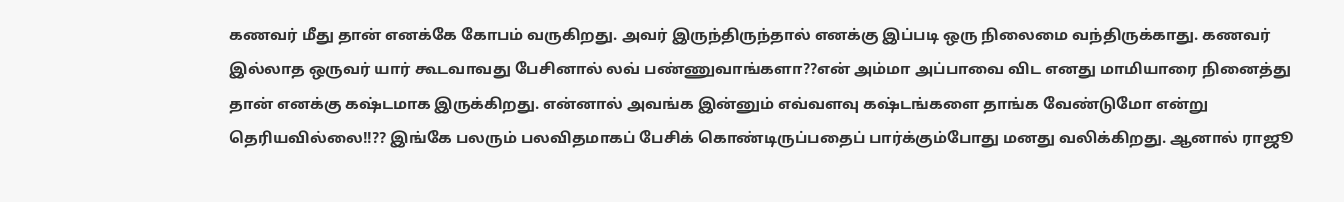கணவர் மீது தான் எனக்கே கோபம் வருகிறது. அவர் இருந்திருந்தால் எனக்கு இப்படி ஒரு நிலைமை வந்திருக்காது. கணவர் இல்லாத ஒருவர் யார் கூடவாவது பேசினால் லவ் பண்ணுவாங்களா??என் அம்மா அப்பாவை விட எனது மாமியாரை நினைத்து தான் எனக்கு கஷ்டமாக இருக்கிறது. என்னால் அவங்க இன்னும் எவ்வளவு கஷ்டங்களை தாங்க வேண்டுமோ என்று தெரியவில்லை!!?? இங்கே பலரும் பலவிதமாகப் பேசிக் கொண்டிருப்பதைப் பார்க்கும்போது மனது வலிக்கிறது. ஆனால் ராஜூ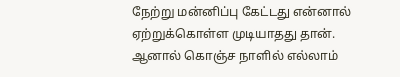நேற்று மன்னிப்பு கேட்டது என்னால் ஏற்றுக்கொள்ள முடியாதது தான். ஆனால் கொஞ்ச நாளில் எல்லாம்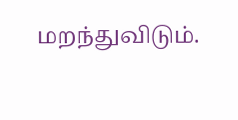மறந்துவிடும்.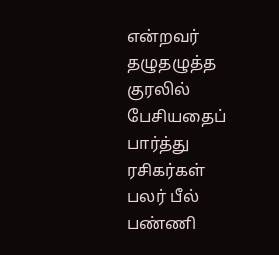என்றவர் தழுதழுத்த குரலில் பேசியதைப் பார்த்து ரசிகர்கள் பலர் பீல் பண்ணி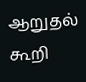ஆறுதல் கூறி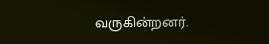வருகின்றனர்.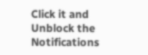Click it and Unblock the Notifications